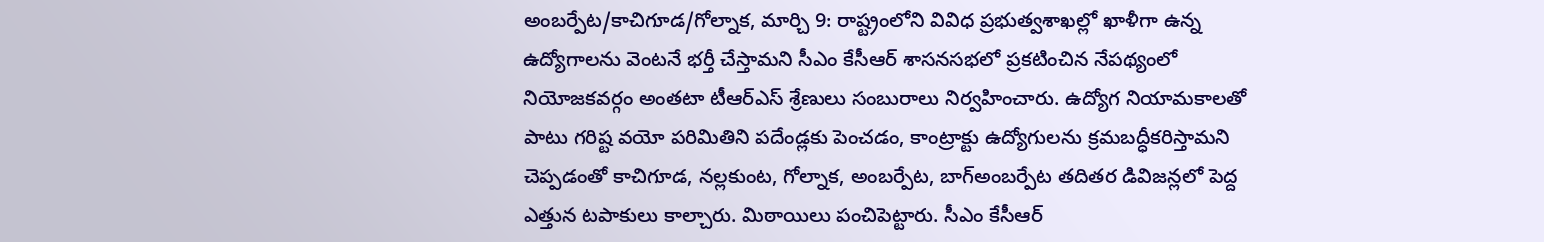అంబర్పేట/కాచిగూడ/గోల్నాక, మార్చి 9: రాష్ట్రంలోని వివిధ ప్రభుత్వశాఖల్లో ఖాళీగా ఉన్న ఉద్యోగాలను వెంటనే భర్తీ చేస్తామని సీఎం కేసీఆర్ శాసనసభలో ప్రకటించిన నేపథ్యంలో నియోజకవర్గం అంతటా టీఆర్ఎస్ శ్రేణులు సంబురాలు నిర్వహించారు. ఉద్యోగ నియామకాలతో పాటు గరిష్ట వయో పరిమితిని పదేండ్లకు పెంచడం, కాంట్రాక్టు ఉద్యోగులను క్రమబద్ధీకరిస్తామని చెప్పడంతో కాచిగూడ, నల్లకుంట, గోల్నాక, అంబర్పేట, బాగ్అంబర్పేట తదితర డివిజన్లలో పెద్ద ఎత్తున టపాకులు కాల్చారు. మిఠాయిలు పంచిపెట్టారు. సీఎం కేసీఆర్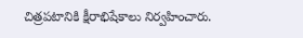చిత్రపటానికి క్షీరాభిషేకాలు నిర్వహించారు.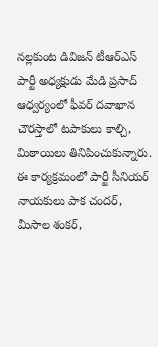నల్లకుంట డివిజన్ టీఆర్ఎస్ పార్టీ అధ్యక్షుడు మేడి ప్రసాద్ ఆధ్వర్యంలో ఫీవర్ దవాఖాన చౌరస్తాలో టపాకులు కాల్చి, మిఠాయిలు తినిపించుకున్నారు. ఈ కార్యక్రమంలో పార్టీ సీనియర్ నాయకులు పాక చందర్, మీసాల శంకర్,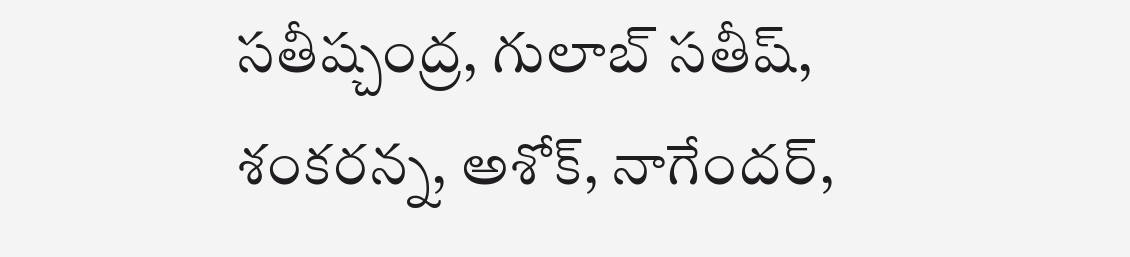సతీష్చంద్ర, గులాబ్ సతీష్, శంకరన్న, అశోక్, నాగేందర్,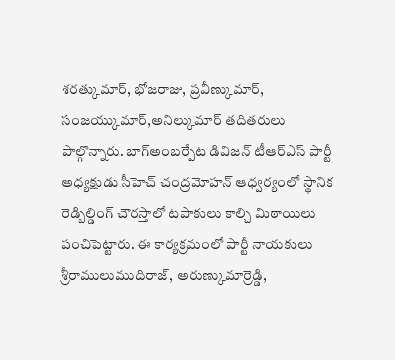శరత్కుమార్, భోజరాజు, ప్రవీణ్కుమార్, సంజయ్కుమార్,అనిల్కుమార్ తదితరులు పాల్గొన్నారు. బాగ్అంబర్పేట డివిజన్ టీఆర్ఎస్ పార్టీ అధ్యక్షుడు సీహెచ్ చంద్రమోహన్ ఆధ్వర్యంలో స్థానిక రెడ్బిల్డింగ్ చౌరస్తాలో టపాకులు కాల్చి మిఠాయిలు పంచిపెట్టారు. ఈ కార్యక్రమంలో పార్టీ నాయకులు శ్రీరాములుముదిరాజ్, అరుణ్కుమార్రెడ్డి,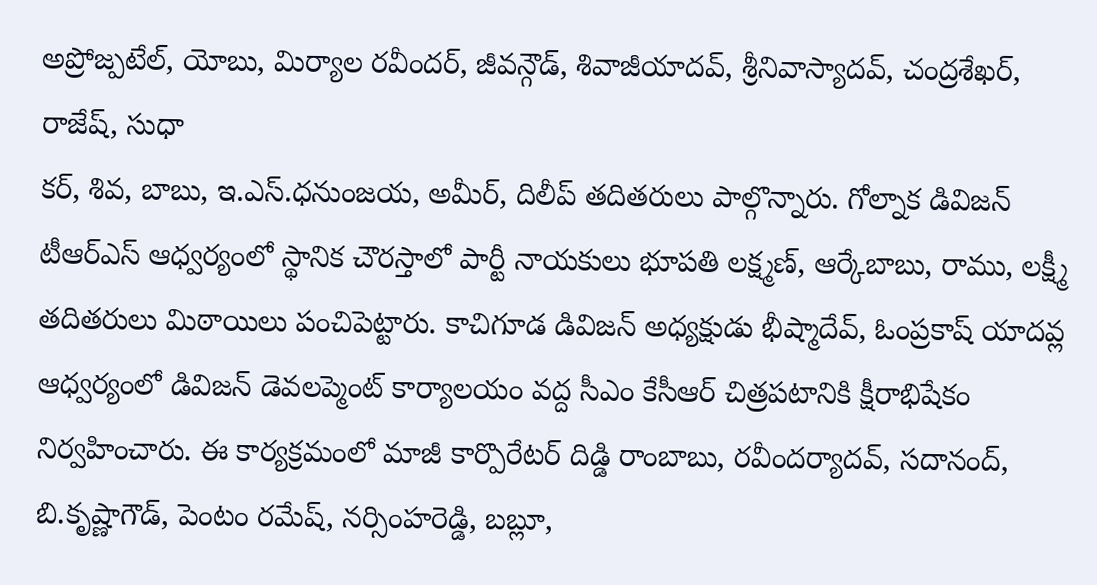అప్రోజ్పటేల్, యోబు, మిర్యాల రవీందర్, జీవన్గౌడ్, శివాజీయాదవ్, శ్రీనివాస్యాదవ్, చంద్రశేఖర్, రాజేష్, సుధా
కర్, శివ, బాబు, ఇ.ఎస్.ధనుంజయ, అమీర్, దిలీప్ తదితరులు పాల్గొన్నారు. గోల్నాక డివిజన్ టీఆర్ఎస్ ఆధ్వర్యంలో స్థానిక చౌరస్తాలో పార్టీ నాయకులు భూపతి లక్ష్మణ్, ఆర్కేబాబు, రాము, లక్ష్మీ తదితరులు మిఠాయిలు పంచిపెట్టారు. కాచిగూడ డివిజన్ అధ్యక్షుడు భీష్మాదేవ్, ఓంప్రకాష్ యాదవ్ల ఆధ్వర్యంలో డివిజన్ డెవలప్మెంట్ కార్యాలయం వద్ద సీఎం కేసీఆర్ చిత్రపటానికి క్షీరాభిషేకం నిర్వహించారు. ఈ కార్యక్రమంలో మాజీ కార్పొరేటర్ దిడ్డి రాంబాబు, రవీందర్యాదవ్, సదానంద్, బి.కృష్ణాగౌడ్, పెంటం రమేష్, నర్సింహరెడ్డి, బబ్లూ,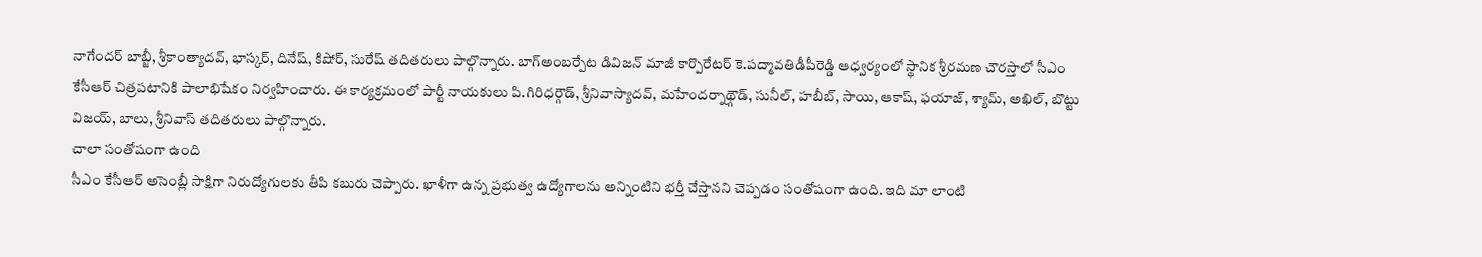నాగేందర్ బాబ్జీ, శ్రీకాంత్యాదవ్, భాస్కర్, దినేష్, కిషోర్, సురేష్ తదితరులు పాల్గొన్నారు. బాగ్అంబర్పేట డివిజన్ మాజీ కార్పొరేటర్ కె.పద్మావతిడీపీరెడ్డి ఆధ్వర్యంలో స్థానిక శ్రీరమణ చౌరస్తాలో సీఎం కేసీఆర్ చిత్రపటానికి పాలాభిషేకం నిర్వహించారు. ఈ కార్యక్రమంలో పార్టీ నాయకులు పి.గిరిధర్గౌడ్, శ్రీనివాస్యాదవ్, మహేందర్నాథ్గౌడ్, సునీల్, హబీబ్, సాయి, ఆకాష్, ఫయాజ్, శ్యామ్, అఖిల్, బొట్టు విజయ్, బాలు, శ్రీనివాస్ తదితరులు పాల్గొన్నారు.
చాలా సంతోషంగా ఉంది
సీఎం కేసీఆర్ అసెంబ్లీ సాక్షిగా నిరుద్యోగులకు తీపి కబురు చెప్పారు. ఖాళీగా ఉన్న ప్రభుత్వ ఉద్యోగాలను అన్నింటిని భర్తీ చేస్తానని చెప్పడం సంతోషంగా ఉంది. ఇది మా లాంటి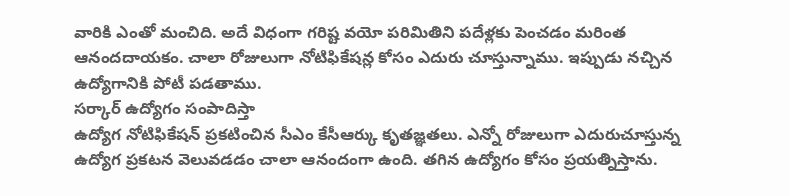వారికి ఎంతో మంచిది. అదే విధంగా గరిష్ట వయో పరిమితిని పదేళ్లకు పెంచడం మరింత ఆనందదాయకం. చాలా రోజులుగా నోటిఫికేషన్ల కోసం ఎదురు చూస్తున్నాము. ఇప్పుడు నచ్చిన ఉద్యోగానికి పోటీ పడతాము.
సర్కార్ ఉద్యోగం సంపాదిస్తా
ఉద్యోగ నోటిఫికేషన్ ప్రకటించిన సీఎం కేసీఆర్కు కృతజ్ఞతలు. ఎన్నో రోజులుగా ఎదురుచూస్తున్న ఉద్యోగ ప్రకటన వెలువడడం చాలా ఆనందంగా ఉంది. తగిన ఉద్యోగం కోసం ప్రయత్నిస్తాను.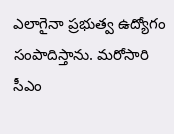ఎలాగైనా ప్రభుత్వ ఉద్యోగం సంపాదిస్తాను. మరోసారి సీఎం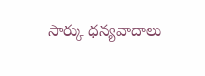సార్కు ధన్యవాదాలు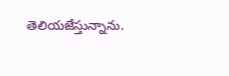తెలియజేస్తున్నాను.